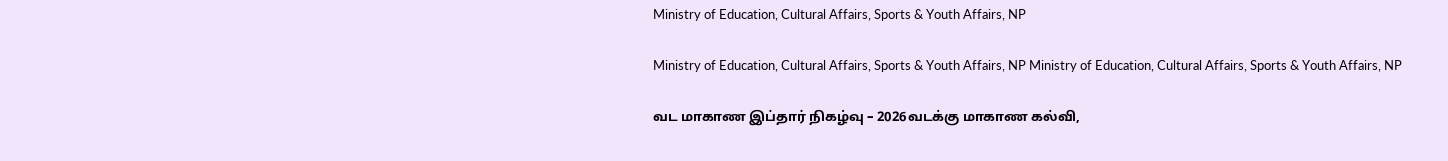Ministry of Education, Cultural Affairs, Sports & Youth Affairs, NP

Ministry of Education, Cultural Affairs, Sports & Youth Affairs, NP Ministry of Education, Cultural Affairs, Sports & Youth Affairs, NP

வட மாகாண இப்தார் நிகழ்வு – 2026வடக்கு மாகாண கல்வி,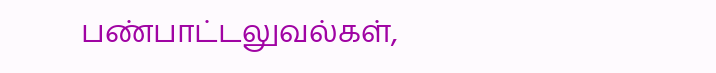பண்பாட்டலுவல்கள்,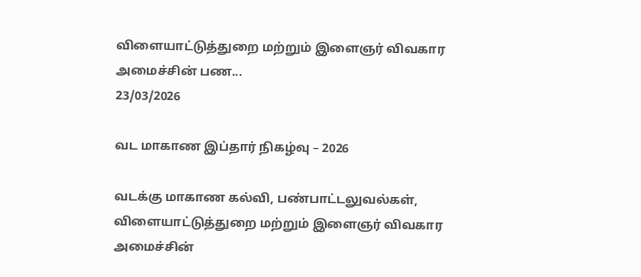விளையாட்டுத்துறை மற்றும் இளைஞர் விவகார அமைச்சின் பண...
23/03/2026

வட மாகாண இப்தார் நிகழ்வு – 2026

வடக்கு மாகாண கல்வி, பண்பாட்டலுவல்கள், விளையாட்டுத்துறை மற்றும் இளைஞர் விவகார அமைச்சின்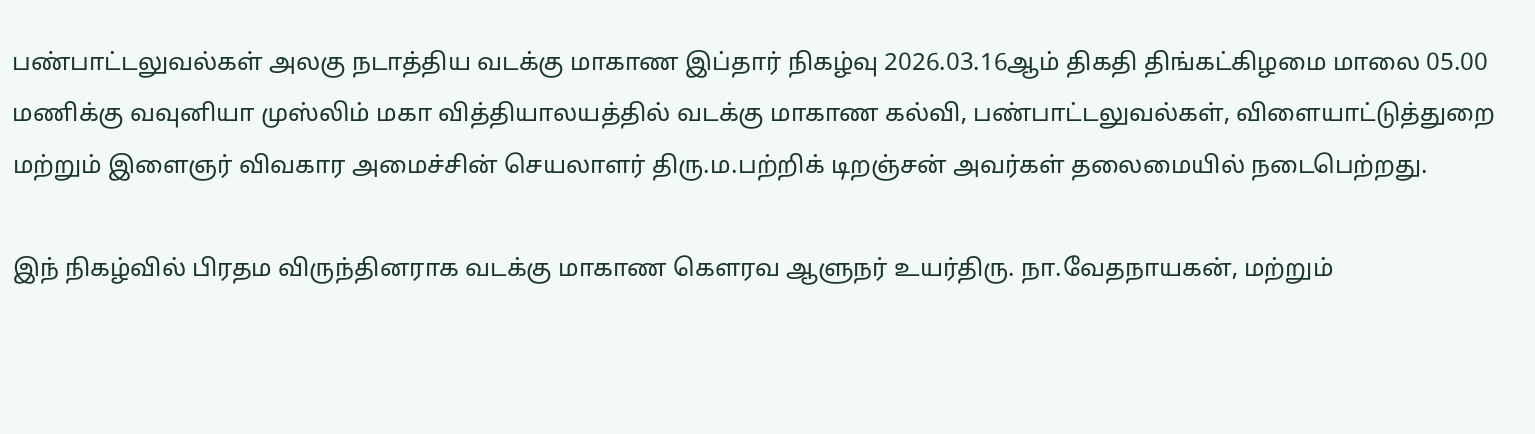பண்பாட்டலுவல்கள் அலகு நடாத்திய வடக்கு மாகாண இப்தார் நிகழ்வு 2026.03.16ஆம் திகதி திங்கட்கிழமை மாலை 05.00 மணிக்கு வவுனியா முஸ்லிம் மகா வித்தியாலயத்தில் வடக்கு மாகாண கல்வி, பண்பாட்டலுவல்கள், விளையாட்டுத்துறை மற்றும் இளைஞர் விவகார அமைச்சின் செயலாளர் திரு.ம.பற்றிக் டிறஞ்சன் அவர்கள் தலைமையில் நடைபெற்றது.

இந் நிகழ்வில் பிரதம விருந்தினராக வடக்கு மாகாண கௌரவ ஆளுநர் உயர்திரு. நா.வேதநாயகன், மற்றும்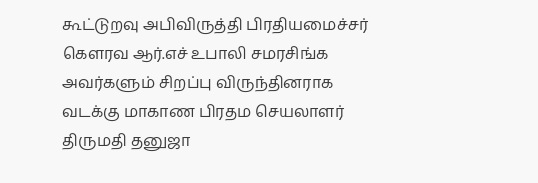கூட்டுறவு அபிவிருத்தி பிரதியமைச்சர் கௌரவ ஆர்.எச் உபாலி சமரசிங்க அவர்களும் சிறப்பு விருந்தினராக வடக்கு மாகாண பிரதம செயலாளர் திருமதி தனுஜா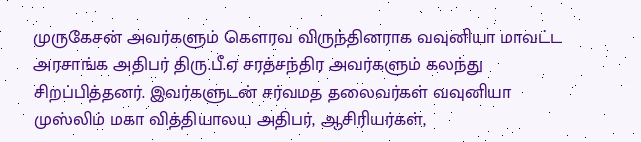முருகேசன் அவர்களும் கௌரவ விருந்தினராக வவுனியா மாவட்ட அரசாங்க அதிபர் திரு.பீ.ஏ சரத்சந்திர அவர்களும் கலந்து சிறப்பித்தனர். இவர்களுடன் சர்வமத தலைவர்கள் வவுனியா முஸ்லிம் மகா வித்தியாலய அதிபர், ஆசிரியர்கள்,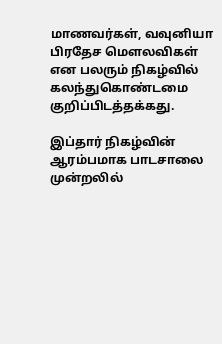மாணவர்கள், வவுனியா பிரதேச மௌலவிகள் என பலரும் நிகழ்வில் கலந்துகொண்டமை குறிப்பிடத்தக்கது.

இப்தார் நிகழ்வின் ஆரம்பமாக பாடசாலை முன்றலில்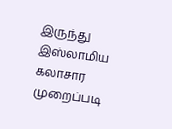இருந்து இஸ்லாமிய கலாசார முறைப்படி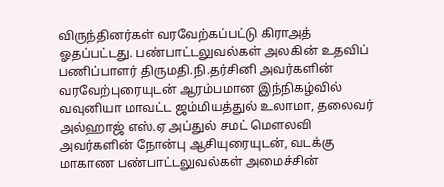விருந்தினர்கள் வரவேற்கப்பட்டு கிராஅத் ஓதப்பட்டது. பண்பாட்டலுவல்கள் அலகின் உதவிப் பணிப்பாளர் திருமதி.நி.தர்சினி அவர்களின் வரவேற்புரையுடன் ஆரம்பமான இந்நிகழ்வில் வவுனியா மாவட்ட ஜம்மியத்துல் உலாமா, தலைவர் அல்ஹாஜ் எஸ்.ஏ அப்துல் சமட் மௌலவி அவர்களின் நோன்பு ஆசியுரையுடன், வடக்கு மாகாண பண்பாட்டலுவல்கள் அமைச்சின்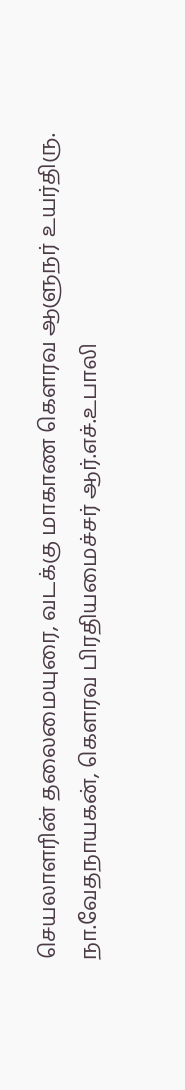செயலாளரின் தலைமையுரை, வடக்கு மாகாண கௌரவ ஆளுநர் உயர்திரு. நா.வேதநாயகன், கௌரவ பிரதியமைச்சர் ஆர்.எச்.உபாலி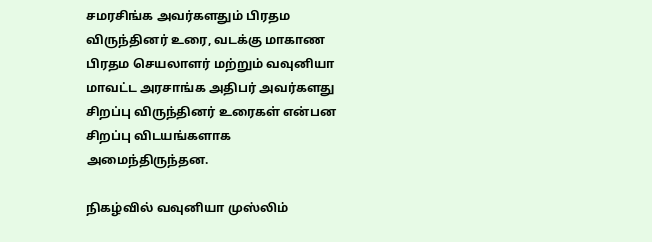சமரசிங்க அவர்களதும் பிரதம விருந்தினர் உரை, வடக்கு மாகாண பிரதம செயலாளர் மற்றும் வவுனியா மாவட்ட அரசாங்க அதிபர் அவர்களது சிறப்பு விருந்தினர் உரைகள் என்பன சிறப்பு விடயங்களாக அமைந்திருந்தன.

நிகழ்வில் வவுனியா முஸ்லிம்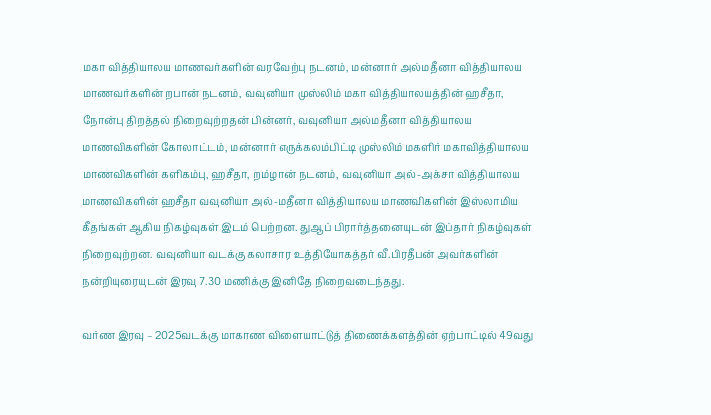மகா வித்தியாலய மாணவர்களின் வரவேற்பு நடனம், மன்னார் அல்மதீனா வித்தியாலய மாணவர்களின் றபான் நடனம், வவுனியா முஸ்லிம் மகா வித்தியாலயத்தின் ஹசீதா, நோன்பு திறத்தல் நிறைவுற்றதன் பின்னர், வவுனியா அல்மதீனா வித்தியாலய மாணவிகளின் கோலாட்டம், மன்னார் எருக்கலம்பிட்டி முஸ்லிம் மகளிர் மகாவித்தியாலய மாணவிகளின் களிகம்பு, ஹசீதா, றம்ழான் நடனம், வவுனியா அல்-அக்சா வித்தியாலய மாணவிகளின் ஹசீதா வவுனியா அல்-மதீனா வித்தியாலய மாணவிகளின் இஸ்லாமிய கீதங்கள் ஆகிய நிகழ்வுகள் இடம் பெற்றன. துஆப் பிரார்த்தனையுடன் இப்தார் நிகழ்வுகள் நிறைவுற்றன. வவுனியா வடக்கு கலாசார உத்தியோகத்தர் வீ.பிரதீபன் அவர்களின் நன்றியுரையுடன் இரவு 7.30 மணிக்கு இனிதே நிறைவடைந்தது.

வர்ண இரவு – 2025வடக்கு மாகாண விளையாட்டுத் திணைக்களத்தின் ஏற்பாட்டில் 49வது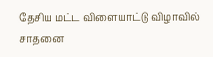தேசிய மட்ட விளையாட்டு விழாவில் சாதனை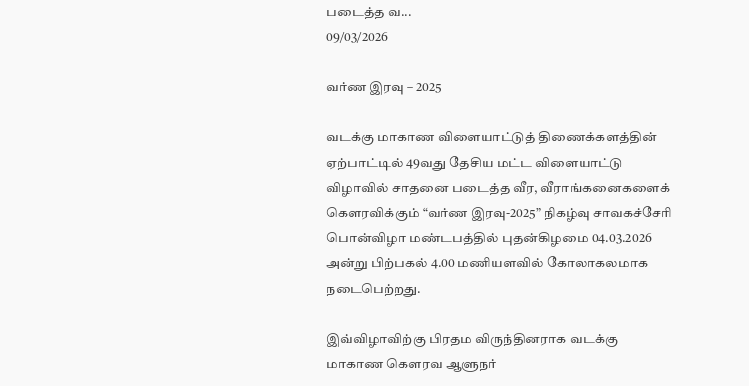படைத்த வ...
09/03/2026

வர்ண இரவு – 2025

வடக்கு மாகாண விளையாட்டுத் திணைக்களத்தின் ஏற்பாட்டில் 49வது தேசிய மட்ட விளையாட்டு விழாவில் சாதனை படைத்த வீர, வீராங்கனைகளைக் கௌரவிக்கும் “வர்ண இரவு-2025” நிகழ்வு சாவகச்சேரி பொன்விழா மண்டபத்தில் புதன்கிழமை 04.03.2026 அன்று பிற்பகல் 4.00 மணியளவில் கோலாகலமாக நடைபெற்றது.

இவ்விழாவிற்கு பிரதம விருந்தினராக வடக்கு மாகாண கௌரவ ஆளுநர்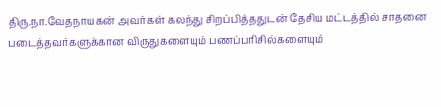திரு.நா.வேதநாயகன் அவர்கள் கலந்து சிறப்பித்ததுடன் தேசிய மட்டத்தில் சாதனை படைத்தவர்களுக்கான விருதுகளையும் பணப்பரிசில்களையும்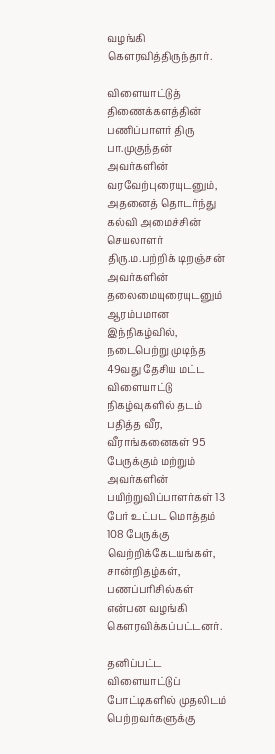வழங்கி கௌரவித்திருந்தார்.

விளையாட்டுத் திணைக்களத்தின் பணிப்பாளர் திரு பா.முகுந்தன் அவர்களின் வரவேற்புரையுடனும், அதனைத் தொடர்ந்து கல்வி அமைச்சின் செயலாளர் திரு.ம.பற்றிக் டிறஞ்சன் அவர்களின் தலைமையுரையுடனும் ஆரம்பமான இந்நிகழ்வில், நடைபெற்று முடிந்த 49வது தேசிய மட்ட விளையாட்டு நிகழ்வுகளில் தடம் பதித்த வீர, வீராங்கனைகள் 95 பேருக்கும் மற்றும் அவர்களின் பயிற்றுவிப்பாளர்கள் 13 பேர் உட்பட மொத்தம் 108 பேருக்கு வெற்றிக்கேடயங்கள், சான்றிதழ்கள், பணப்பரிசில்கள் என்பன வழங்கி கௌரவிக்கப்பட்டனர்.

தனிப்பட்ட விளையாட்டுப் போட்டிகளில் முதலிடம் பெற்றவர்களுக்கு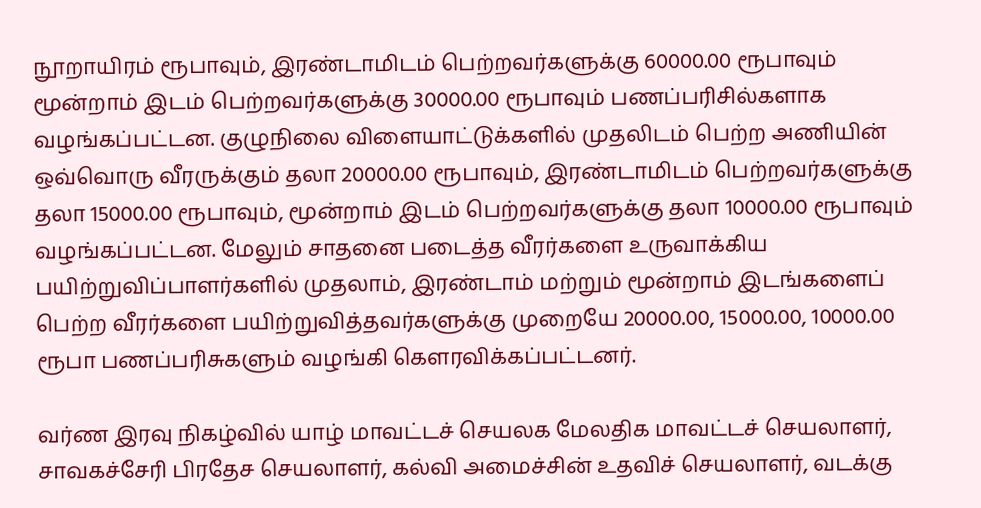நூறாயிரம் ரூபாவும், இரண்டாமிடம் பெற்றவர்களுக்கு 60000.00 ரூபாவும் மூன்றாம் இடம் பெற்றவர்களுக்கு 30000.00 ரூபாவும் பணப்பரிசில்களாக வழங்கப்பட்டன. குழுநிலை விளையாட்டுக்களில் முதலிடம் பெற்ற அணியின் ஒவ்வொரு வீரருக்கும் தலா 20000.00 ரூபாவும், இரண்டாமிடம் பெற்றவர்களுக்கு தலா 15000.00 ரூபாவும், மூன்றாம் இடம் பெற்றவர்களுக்கு தலா 10000.00 ரூபாவும் வழங்கப்பட்டன. மேலும் சாதனை படைத்த வீரர்களை உருவாக்கிய பயிற்றுவிப்பாளர்களில் முதலாம், இரண்டாம் மற்றும் மூன்றாம் இடங்களைப் பெற்ற வீரர்களை பயிற்றுவித்தவர்களுக்கு முறையே 20000.00, 15000.00, 10000.00 ரூபா பணப்பரிசுகளும் வழங்கி கௌரவிக்கப்பட்டனர்.

வர்ண இரவு நிகழ்வில் யாழ் மாவட்டச் செயலக மேலதிக மாவட்டச் செயலாளர், சாவகச்சேரி பிரதேச செயலாளர், கல்வி அமைச்சின் உதவிச் செயலாளர், வடக்கு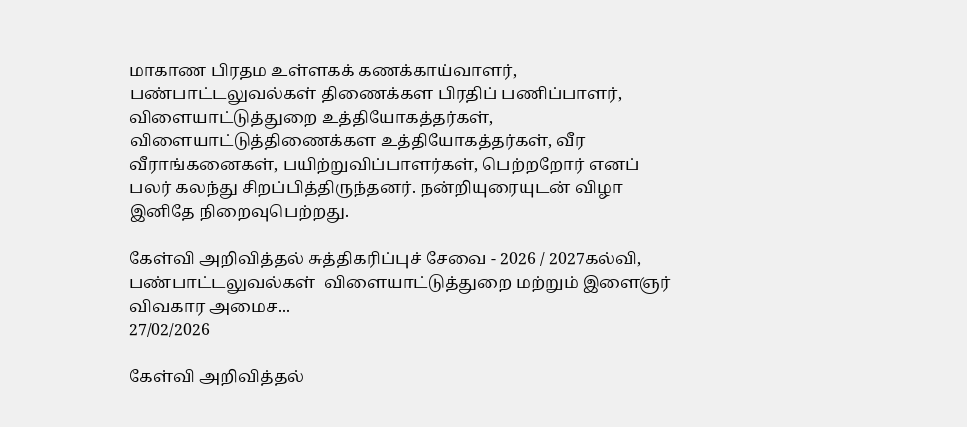மாகாண பிரதம உள்ளகக் கணக்காய்வாளர், பண்பாட்டலுவல்கள் திணைக்கள பிரதிப் பணிப்பாளர், விளையாட்டுத்துறை உத்தியோகத்தர்கள், விளையாட்டுத்திணைக்கள உத்தியோகத்தர்கள், வீர வீராங்கனைகள், பயிற்றுவிப்பாளர்கள், பெற்றறோர் எனப் பலர் கலந்து சிறப்பித்திருந்தனர். நன்றியுரையுடன் விழா இனிதே நிறைவுபெற்றது.

கேள்வி அறிவித்தல் சுத்திகரிப்புச் சேவை - 2026 / 2027கல்வி, பண்பாட்டலுவல்கள்  விளையாட்டுத்துறை மற்றும் இளைஞர் விவகார அமைச...
27/02/2026

கேள்வி அறிவித்தல்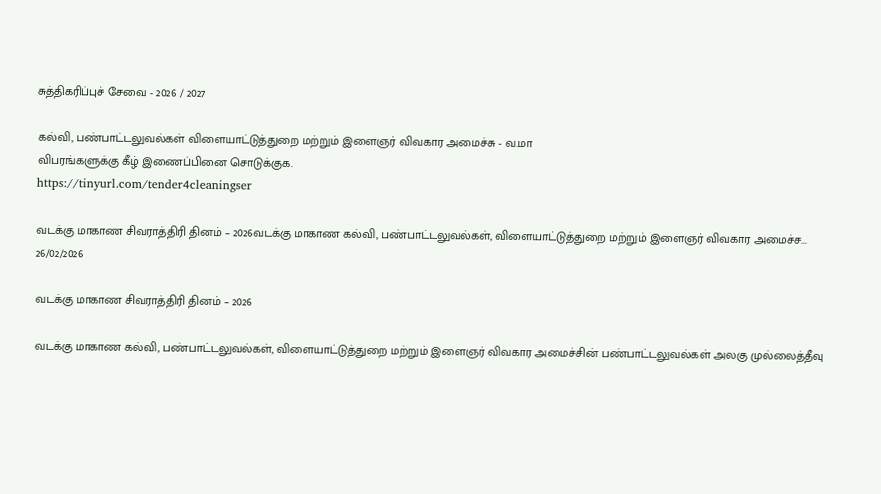சுத்திகரிப்புச் சேவை - 2026 / 2027

கல்வி, பண்பாட்டலுவல்கள் விளையாட்டுத்துறை மற்றும் இளைஞர் விவகார அமைச்சு - வ.மா
விபரங்களுக்கு கீழ் இணைப்பினை சொடுக்குக.
https://tinyurl.com/tender4cleaningser

வடக்கு மாகாண சிவராத்திரி தினம் – 2026வடக்கு மாகாண கல்வி, பண்பாட்டலுவல்கள், விளையாட்டுத்துறை மற்றும் இளைஞர் விவகார அமைச்ச...
26/02/2026

வடக்கு மாகாண சிவராத்திரி தினம் – 2026

வடக்கு மாகாண கல்வி, பண்பாட்டலுவல்கள், விளையாட்டுத்துறை மற்றும் இளைஞர் விவகார அமைச்சின் பண்பாட்டலுவல்கள் அலகு முல்லைத்தீவு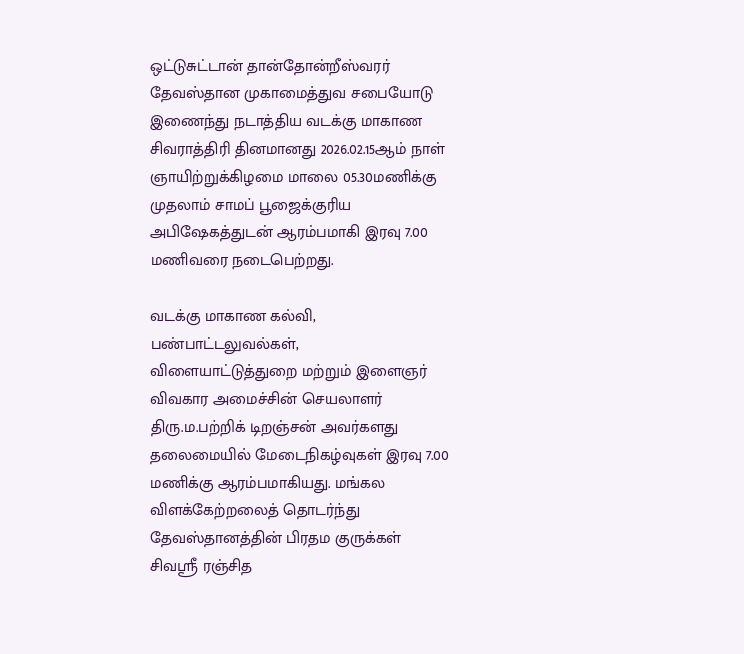ஒட்டுசுட்டான் தான்தோன்றீஸ்வரர் தேவஸ்தான முகாமைத்துவ சபையோடு இணைந்து நடாத்திய வடக்கு மாகாண சிவராத்திரி தினமானது 2026.02.15ஆம் நாள் ஞாயிற்றுக்கிழமை மாலை 05.30மணிக்கு முதலாம் சாமப் பூஜைக்குரிய அபிஷேகத்துடன் ஆரம்பமாகி இரவு 7.00 மணிவரை நடைபெற்றது.

வடக்கு மாகாண கல்வி, பண்பாட்டலுவல்கள், விளையாட்டுத்துறை மற்றும் இளைஞர் விவகார அமைச்சின் செயலாளர் திரு.ம.பற்றிக் டிறஞ்சன் அவர்களது தலைமையில் மேடைநிகழ்வுகள் இரவு 7.00 மணிக்கு ஆரம்பமாகியது. மங்கல விளக்கேற்றலைத் தொடர்ந்து தேவஸ்தானத்தின் பிரதம குருக்கள் சிவஸ்ரீ ரஞ்சித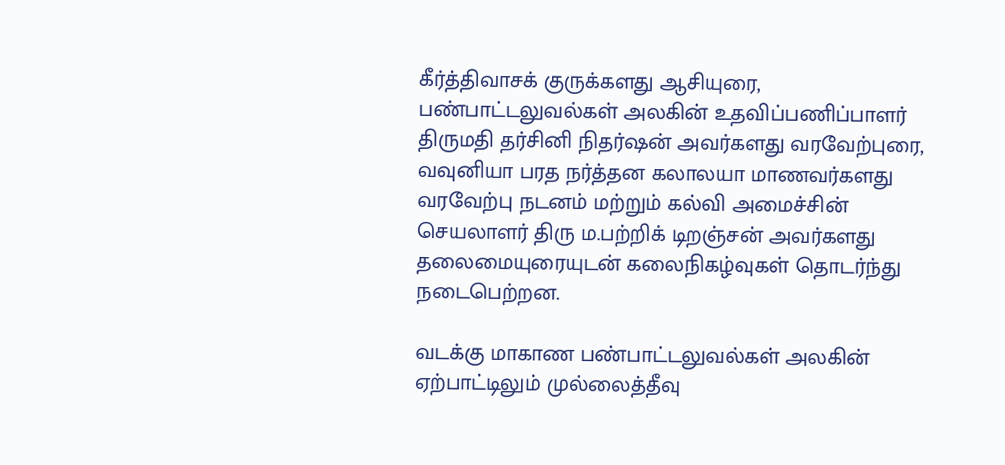கீர்த்திவாசக் குருக்களது ஆசியுரை, பண்பாட்டலுவல்கள் அலகின் உதவிப்பணிப்பாளர் திருமதி தர்சினி நிதர்ஷன் அவர்களது வரவேற்புரை, வவுனியா பரத நர்த்தன கலாலயா மாணவர்களது வரவேற்பு நடனம் மற்றும் கல்வி அமைச்சின் செயலாளர் திரு ம.பற்றிக் டிறஞ்சன் அவர்களது தலைமையுரையுடன் கலைநிகழ்வுகள் தொடர்ந்து நடைபெற்றன.

வடக்கு மாகாண பண்பாட்டலுவல்கள் அலகின் ஏற்பாட்டிலும் முல்லைத்தீவு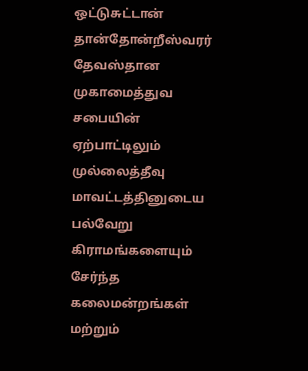ஒட்டுசுட்டான் தான்தோன்றீஸ்வரர் தேவஸ்தான முகாமைத்துவ சபையின் ஏற்பாட்டிலும் முல்லைத்தீவு மாவட்டத்தினுடைய பல்வேறு கிராமங்களையும் சேர்ந்த கலைமன்றங்கள் மற்றும்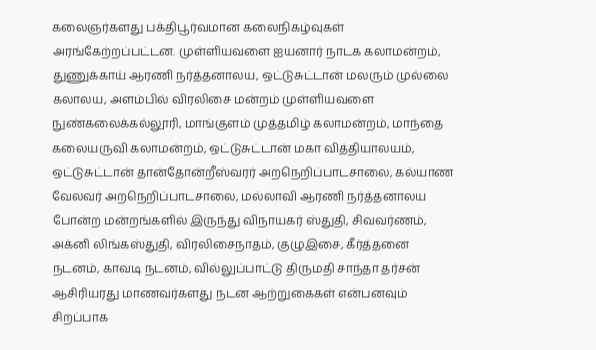கலைஞர்களது பக்திபூர்வமான கலைநிகழ்வுகள் அரங்கேற்றப்பட்டன. முள்ளியவளை ஐயனார் நாடக கலாமன்றம், துணுக்காய் ஆரணி நர்த்தனாலய, ஒட்டுசுட்டான் மலரும் முல்லை கலாலய, அளம்பில் விரலிசை மன்றம் முள்ளியவளை நுண்கலைக்கல்லூரி, மாங்குளம் முத்தமிழ் கலாமன்றம், மாந்தை கலையருவி கலாமன்றம், ஒட்டுசுட்டான் மகா வித்தியாலயம், ஒட்டுசுட்டான் தான்தோன்றீஸ்வரர் அறநெறிப்பாடசாலை, கல்யாண வேலவர் அறநெறிப்பாடசாலை, மல்லாவி ஆரணி நர்த்தனாலய போன்ற மன்றங்களில் இருந்து விநாயகர் ஸ்துதி, சிவவர்ணம், அக்னி லிங்கஸ்துதி, விரலிசைநாதம், குழுஇசை, கீர்த்தனை நடனம், காவடி நடனம், வில்லுப்பாட்டு திருமதி சாந்தா தர்சன் ஆசிரியரது மாணவர்களது நடன ஆற்றுகைகள் என்பனவும் சிறப்பாக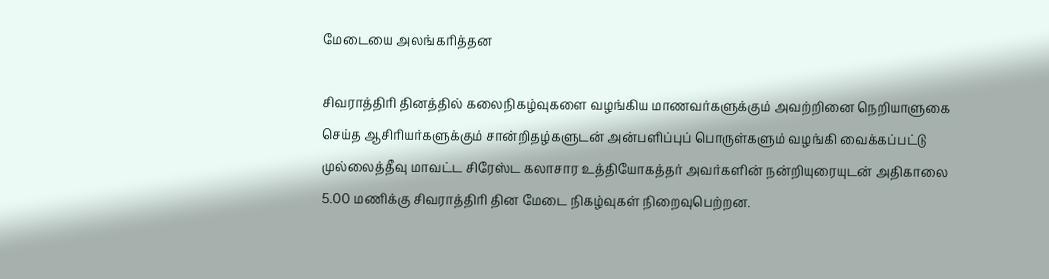மேடையை அலங்கரித்தன

சிவராத்திரி தினத்தில் கலைநிகழ்வுகளை வழங்கிய மாணவர்களுக்கும் அவற்றினை நெறியாளுகை செய்த ஆசிரியர்களுக்கும் சான்றிதழ்களுடன் அன்பளிப்புப் பொருள்களும் வழங்கி வைக்கப்பட்டு முல்லைத்தீவு மாவட்ட சிரேஸ்ட கலாசார உத்தியோகத்தர் அவர்களின் நன்றியுரையுடன் அதிகாலை 5.00 மணிக்கு சிவராத்திரி தின மேடை நிகழ்வுகள் நிறைவுபெற்றன.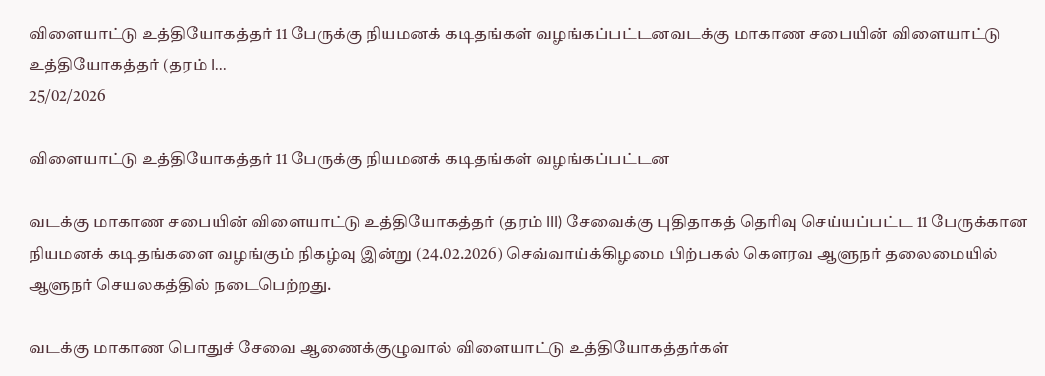விளையாட்டு உத்தியோகத்தர் 11 பேருக்கு நியமனக் கடிதங்கள் வழங்கப்பட்டனவடக்கு மாகாண சபையின் விளையாட்டு உத்தியோகத்தர் (தரம் I...
25/02/2026

விளையாட்டு உத்தியோகத்தர் 11 பேருக்கு நியமனக் கடிதங்கள் வழங்கப்பட்டன

வடக்கு மாகாண சபையின் விளையாட்டு உத்தியோகத்தர் (தரம் III) சேவைக்கு புதிதாகத் தெரிவு செய்யப்பட்ட 11 பேருக்கான நியமனக் கடிதங்களை வழங்கும் நிகழ்வு இன்று (24.02.2026) செவ்வாய்க்கிழமை பிற்பகல் கௌரவ ஆளுநர் தலைமையில் ஆளுநர் செயலகத்தில் நடைபெற்றது.

வடக்கு மாகாண பொதுச் சேவை ஆணைக்குழுவால் விளையாட்டு உத்தியோகத்தர்கள்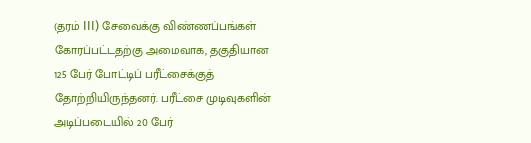(தரம் III) சேவைக்கு விண்ணப்பங்கள் கோரப்பட்டதற்கு அமைவாக, தகுதியான 125 பேர் போட்டிப் பரீட்சைக்குத் தோற்றியிருந்தனர். பரீட்சை முடிவுகளின் அடிப்படையில் 20 பேர்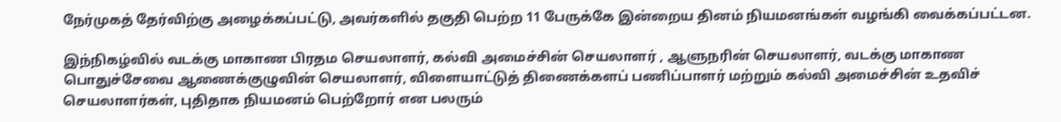நேர்முகத் தேர்விற்கு அழைக்கப்பட்டு, அவர்களில் தகுதி பெற்ற 11 பேருக்கே இன்றைய தினம் நியமனங்கள் வழங்கி வைக்கப்பட்டன.

இந்நிகழ்வில் வடக்கு மாகாண பிரதம செயலாளர், கல்வி அமைச்சின் செயலாளர் , ஆளுநரின் செயலாளர், வடக்கு மாகாண பொதுச்சேவை ஆணைக்குழுவின் செயலாளர், விளையாட்டுத் திணைக்களப் பணிப்பாளர் மற்றும் கல்வி அமைச்சின் உதவிச் செயலாளர்கள், புதிதாக நியமனம் பெற்றோர் என பலரும்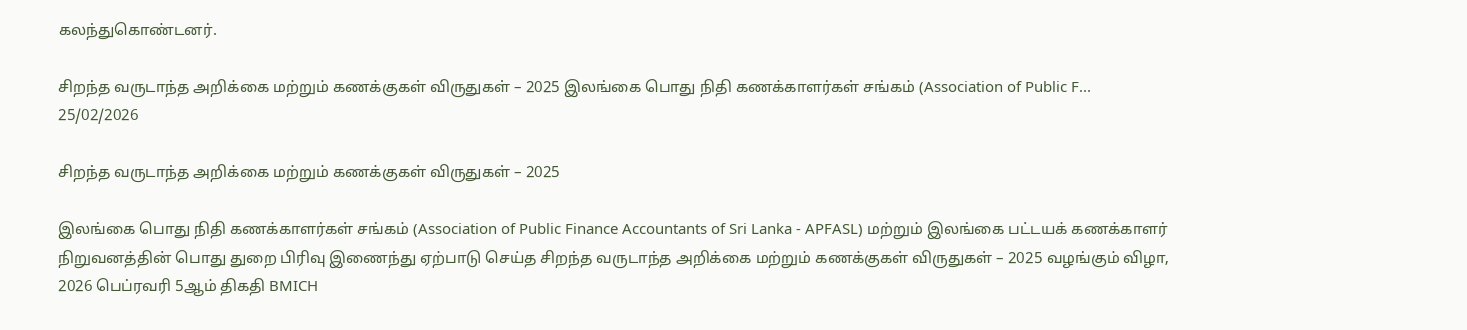கலந்துகொண்டனர்.

சிறந்த வருடாந்த அறிக்கை மற்றும் கணக்குகள் விருதுகள் – 2025 இலங்கை பொது நிதி கணக்காளர்கள் சங்கம் (Association of Public F...
25/02/2026

சிறந்த வருடாந்த அறிக்கை மற்றும் கணக்குகள் விருதுகள் – 2025

இலங்கை பொது நிதி கணக்காளர்கள் சங்கம் (Association of Public Finance Accountants of Sri Lanka - APFASL) மற்றும் இலங்கை பட்டயக் கணக்காளர் நிறுவனத்தின் பொது துறை பிரிவு இணைந்து ஏற்பாடு செய்த சிறந்த வருடாந்த அறிக்கை மற்றும் கணக்குகள் விருதுகள் – 2025 வழங்கும் விழா, 2026 பெப்ரவரி 5ஆம் திகதி BMICH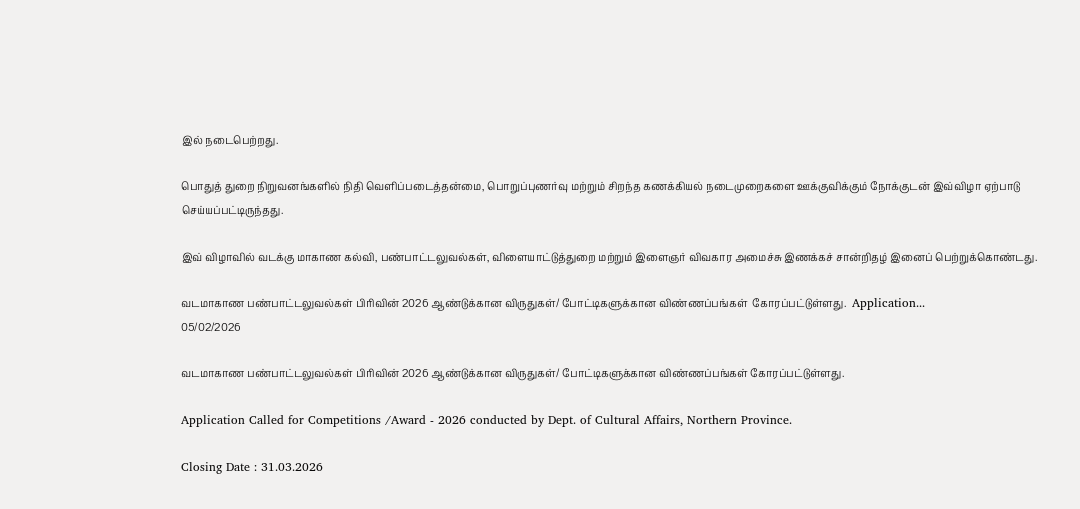இல் நடைபெற்றது.

பொதுத் துறை நிறுவனங்களில் நிதி வெளிப்படைத்தன்மை, பொறுப்புணர்வு மற்றும் சிறந்த கணக்கியல் நடைமுறைகளை ஊக்குவிக்கும் நோக்குடன் இவ்விழா ஏற்பாடு செய்யப்பட்டிருந்தது.

இவ் விழாவில் வடக்கு மாகாண கல்வி, பண்பாட்டலுவல்கள், விளையாட்டுத்துறை மற்றும் இளைஞர் விவகார அமைச்சு இணக்கச் சான்றிதழ் இனைப் பெற்றுக்கொண்டது.

வடமாகாண பண்பாட்டலுவல்கள் பிரிவின் 2026 ஆண்டுக்கான விருதுகள்/ போட்டிகளுக்கான விண்ணப்பங்கள்  கோரப்பட்டுள்ளது.  Application...
05/02/2026

வடமாகாண பண்பாட்டலுவல்கள் பிரிவின் 2026 ஆண்டுக்கான விருதுகள்/ போட்டிகளுக்கான விண்ணப்பங்கள் கோரப்பட்டுள்ளது.

Application Called for Competitions /Award - 2026 conducted by Dept. of Cultural Affairs, Northern Province.

Closing Date : 31.03.2026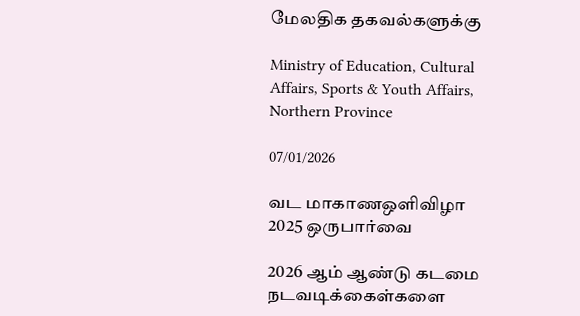மேலதிக தகவல்களுக்கு

Ministry of Education, Cultural Affairs, Sports & Youth Affairs, Northern Province

07/01/2026

வட மாகாணஒளிவிழா 2025 ஒருபார்வை

2026 ஆம் ஆண்டு கடமை நடவடிக்கைள்களை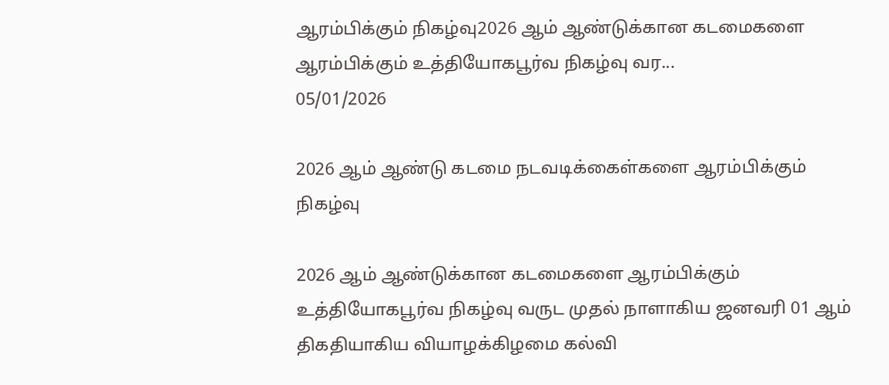ஆரம்பிக்கும் நிகழ்வு2026 ஆம் ஆண்டுக்கான கடமைகளை ஆரம்பிக்கும் உத்தியோகபூர்வ நிகழ்வு வர...
05/01/2026

2026 ஆம் ஆண்டு கடமை நடவடிக்கைள்களை ஆரம்பிக்கும் நிகழ்வு

2026 ஆம் ஆண்டுக்கான கடமைகளை ஆரம்பிக்கும் உத்தியோகபூர்வ நிகழ்வு வருட முதல் நாளாகிய ஜனவரி 01 ஆம் திகதியாகிய வியாழக்கிழமை கல்வி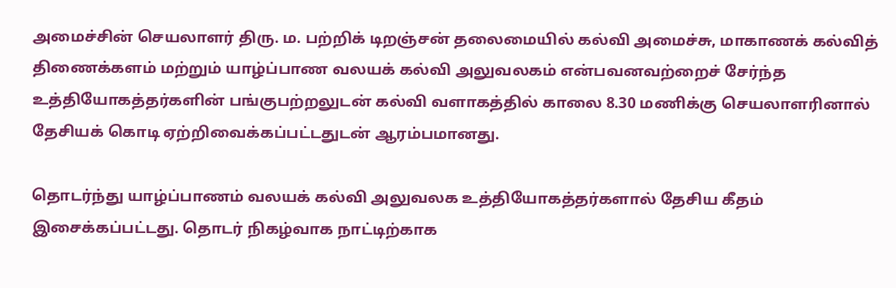அமைச்சின் செயலாளர் திரு. ம. பற்றிக் டிறஞ்சன் தலைமையில் கல்வி அமைச்சு, மாகாணக் கல்வித் திணைக்களம் மற்றும் யாழ்ப்பாண வலயக் கல்வி அலுவலகம் என்பவனவற்றைச் சேர்ந்த உத்தியோகத்தர்களின் பங்குபற்றலுடன் கல்வி வளாகத்தில் காலை 8.30 மணிக்கு செயலாளரினால் தேசியக் கொடி ஏற்றிவைக்கப்பட்டதுடன் ஆரம்பமானது.

தொடர்ந்து யாழ்ப்பாணம் வலயக் கல்வி அலுவலக உத்தியோகத்தர்களால் தேசிய கீதம் இசைக்கப்பட்டது. தொடர் நிகழ்வாக நாட்டிற்காக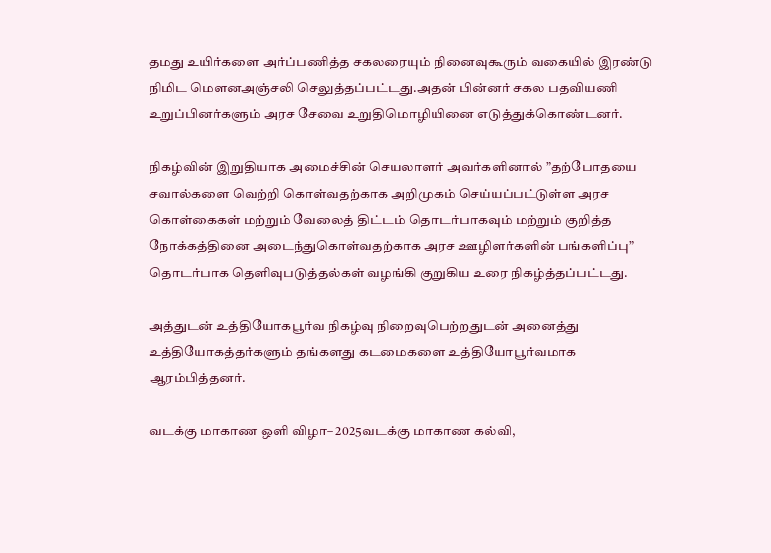தமது உயிர்களை அர்ப்பணித்த சகலரையும் நினைவுகூரும் வகையில் இரண்டு நிமிட மௌனஅஞ்சலி செலுத்தப்பட்டது.அதன் பின்னர் சகல பதவியணி உறுப்பினர்களும் அரச சேவை உறுதிமொழியினை எடுத்துக்கொண்டனர்.

நிகழ்வின் இறுதியாக அமைச்சின் செயலாளர் அவர்களினால் ”தற்போதயை சவால்களை வெற்றி கொள்வதற்காக அறிமுகம் செய்யப்பட்டுள்ள அரச கொள்கைகள் மற்றும் வேலைத் திட்டம் தொடர்பாகவும் மற்றும் குறித்த நோக்கத்தினை அடைந்துகொள்வதற்காக அரச ஊழிளர்களின் பங்களிப்பு” தொடர்பாக தெளிவுபடுத்தல்கள் வழங்கி குறுகிய உரை நிகழ்த்தப்பட்டது.

அத்துடன் உத்தியோகபூர்வ நிகழ்வு நிறைவுபெற்றதுடன் அனைத்து உத்தியோகத்தர்களும் தங்களது கடமைகளை உத்தியோபூர்வமாக ஆரம்பித்தனர்.

வடக்கு மாகாண ஒளி விழா– 2025வடக்கு மாகாண கல்வி,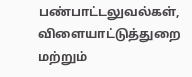பண்பாட்டலுவல்கள், விளையாட்டுத்துறை மற்றும்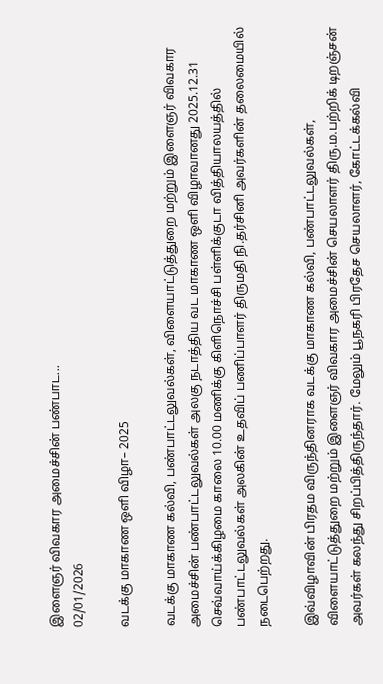இளைஞர் விவகார அமைச்சின் பண்பாட...
02/01/2026

வடக்கு மாகாண ஒளி விழா– 2025

வடக்கு மாகாண கல்வி, பண்பாட்டலுவல்கள், விளையாட்டுத்துறை மற்றும் இளைஞர் விவகார அமைச்சின் பண்பாட்டலுவல்கள் அலகு நடாத்திய வட மாகாண ஒளி விழாவானது 2025.12.31 செவ்வாய்க்கிழமை காலை 10.00 மணிக்கு கிளிநொச்சி பள்ளிக்குடா வித்தியாலயத்தில் பண்பாட்டலுவல்கள் அலகின் உதவிப் பணிப்பாளர் திருமதி நி.தர்சினி அவர்களின் தலைமையில் நடைபெற்றது.

இவ்விழாவின் பிரதம விருந்தினராக வடக்கு மாகாண கல்வி, பண்பாட்டலுவல்கள், விளையாட்டுத்துறை மற்றும் இளைஞர் விவகார அமைச்சின் செயலாளர் திரு.ம.பற்றிக் டிறஞ்சன் அவர்கள் கலந்து சிறப்பித்திருந்தார். மேலும் பூநகரி பிரதேச செயலாளர், கோட்டக்கல்வி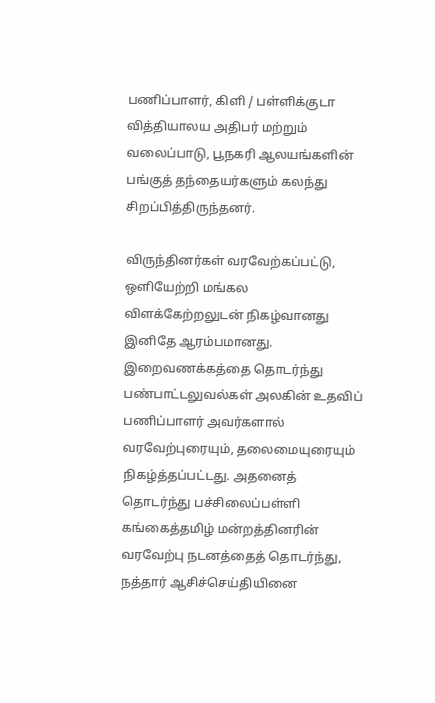பணிப்பாளர், கிளி / பள்ளிக்குடா வித்தியாலய அதிபர் மற்றும் வலைப்பாடு, பூநகரி ஆலயங்களின் பங்குத் தந்தையர்களும் கலந்து சிறப்பித்திருந்தனர்.

விருந்தினர்கள் வரவேற்கப்பட்டு, ஒளியேற்றி மங்கல விளக்கேற்றலுடன் நிகழ்வானது இனிதே ஆரம்பமானது. இறைவணக்கத்தை தொடர்ந்து பண்பாட்டலுவல்கள் அலகின் உதவிப் பணிப்பாளர் அவர்களால் வரவேற்புரையும், தலைமையுரையும் நிகழ்த்தப்பட்டது. அதனைத் தொடர்ந்து பச்சிலைப்பள்ளி கங்கைத்தமிழ் மன்றத்தினரின் வரவேற்பு நடனத்தைத் தொடர்ந்து, நத்தார் ஆசிச்செய்தியினை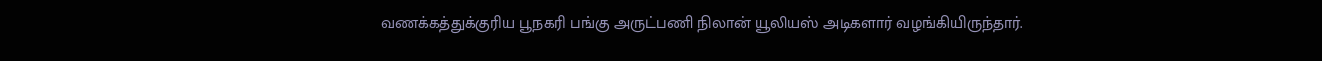வணக்கத்துக்குரிய பூநகரி பங்கு அருட்பணி நிலான் யூலியஸ் அடிகளார் வழங்கியிருந்தார்.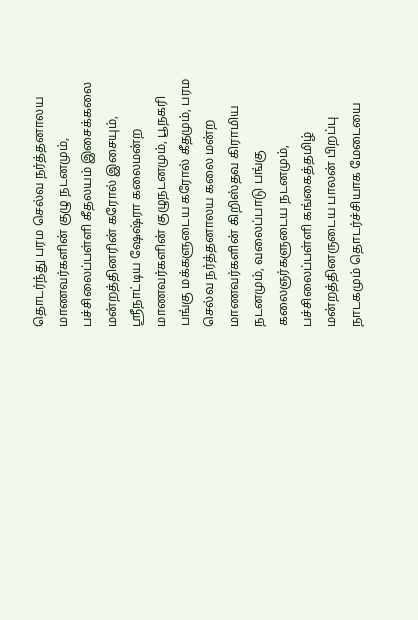தொடர்ந்து பரம செல்வ நர்த்தனாலய மாணவர்களின் குழு நடனமும், பச்சிலைப்பள்ளி கீதலயம் இசைக்கலை மன்றத்தினரின் கரோல் இசையும், ஸ்ரீநாட்டிய ஷேஷ்ரா கலைமன்ற மாணவர்களின் குழுநடனமும், பூநகரி பங்கு மக்களுடைய கரோல் கீதமும், பரம செல்வ நர்த்தனாலய கலை மன்ற மாணவர்களின் கிறிஸ்தவ கிராமிய நடனமும், வலைப்பாடு பங்கு கலைஞர்களுடைய நடனமும், பச்சிலைப்பள்ளி கங்கைத்தமிழ் மன்றத்தினருடைய பாலன் பிறப்பு நாடகமும் தொடர்ச்சியாக மேடையை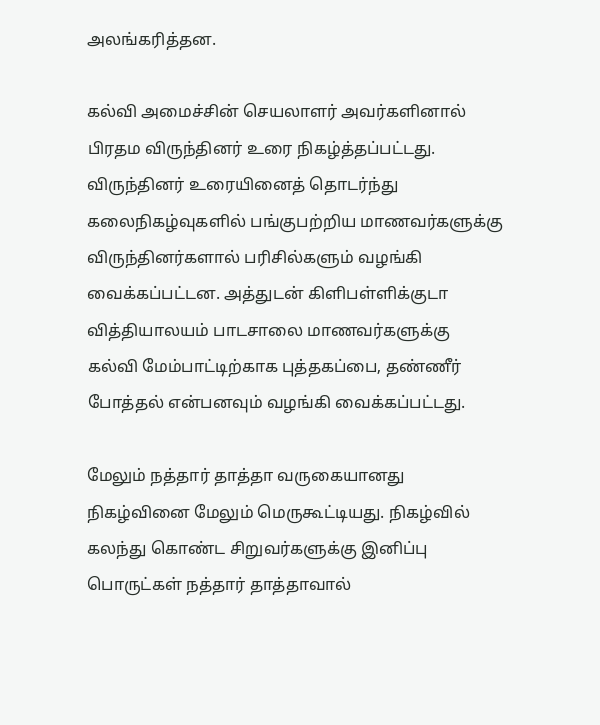அலங்கரித்தன.

கல்வி அமைச்சின் செயலாளர் அவர்களினால் பிரதம விருந்தினர் உரை நிகழ்த்தப்பட்டது. விருந்தினர் உரையினைத் தொடர்ந்து கலைநிகழ்வுகளில் பங்குபற்றிய மாணவர்களுக்கு விருந்தினர்களால் பரிசில்களும் வழங்கி வைக்கப்பட்டன. அத்துடன் கிளிபள்ளிக்குடா வித்தியாலயம் பாடசாலை மாணவர்களுக்கு கல்வி மேம்பாட்டிற்காக புத்தகப்பை, தண்ணீர் போத்தல் என்பனவும் வழங்கி வைக்கப்பட்டது.

மேலும் நத்தார் தாத்தா வருகையானது நிகழ்வினை மேலும் மெருகூட்டியது. நிகழ்வில் கலந்து கொண்ட சிறுவர்களுக்கு இனிப்பு பொருட்கள் நத்தார் தாத்தாவால்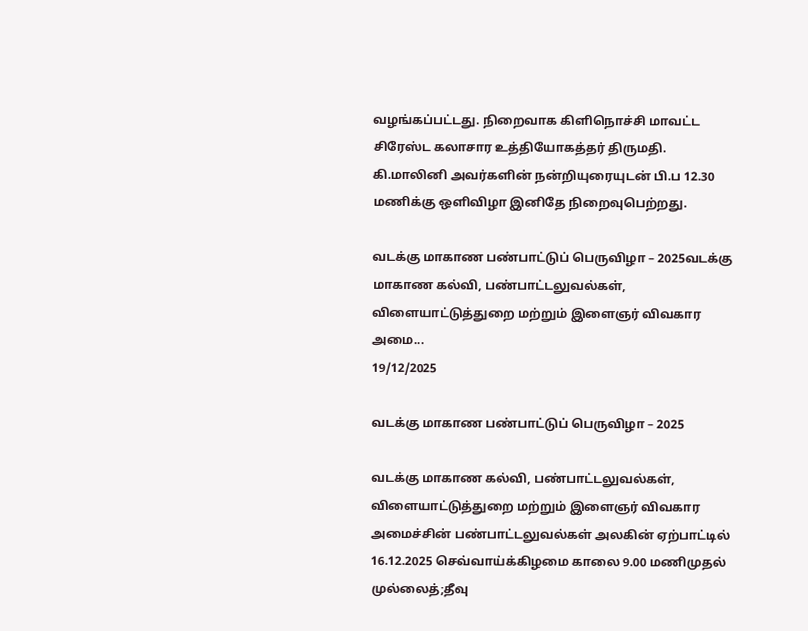வழங்கப்பட்டது. நிறைவாக கிளிநொச்சி மாவட்ட சிரேஸ்ட கலாசார உத்தியோகத்தர் திருமதி. கி.மாலினி அவர்களின் நன்றியுரையுடன் பி.ப 12.30 மணிக்கு ஒளிவிழா இனிதே நிறைவுபெற்றது.

வடக்கு மாகாண பண்பாட்டுப் பெருவிழா – 2025வடக்கு மாகாண கல்வி, பண்பாட்டலுவல்கள், விளையாட்டுத்துறை மற்றும் இளைஞர் விவகார அமை...
19/12/2025

வடக்கு மாகாண பண்பாட்டுப் பெருவிழா – 2025

வடக்கு மாகாண கல்வி, பண்பாட்டலுவல்கள், விளையாட்டுத்துறை மற்றும் இளைஞர் விவகார அமைச்சின் பண்பாட்டலுவல்கள் அலகின் ஏற்பாட்டில் 16.12.2025 செவ்வாய்க்கிழமை காலை 9.00 மணிமுதல் முல்லைத்;தீவு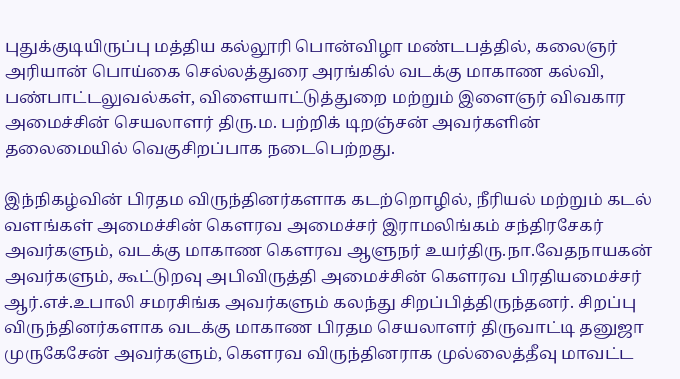புதுக்குடியிருப்பு மத்திய கல்லூரி பொன்விழா மண்டபத்தில், கலைஞர் அரியான் பொய்கை செல்லத்துரை அரங்கில் வடக்கு மாகாண கல்வி, பண்பாட்டலுவல்கள், விளையாட்டுத்துறை மற்றும் இளைஞர் விவகார அமைச்சின் செயலாளர் திரு.ம. பற்றிக் டிறஞ்சன் அவர்களின் தலைமையில் வெகுசிறப்பாக நடைபெற்றது.

இந்நிகழ்வின் பிரதம விருந்தினர்களாக கடற்றொழில், நீரியல் மற்றும் கடல் வளங்கள் அமைச்சின் கௌரவ அமைச்சர் இராமலிங்கம் சந்திரசேகர் அவர்களும், வடக்கு மாகாண கௌரவ ஆளுநர் உயர்திரு.நா.வேதநாயகன் அவர்களும், கூட்டுறவு அபிவிருத்தி அமைச்சின் கௌரவ பிரதியமைச்சர் ஆர்.எச்.உபாலி சமரசிங்க அவர்களும் கலந்து சிறப்பித்திருந்தனர். சிறப்பு விருந்தினர்களாக வடக்கு மாகாண பிரதம செயலாளர் திருவாட்டி தனுஜா முருகேசேன் அவர்களும், கௌரவ விருந்தினராக முல்லைத்தீவு மாவட்ட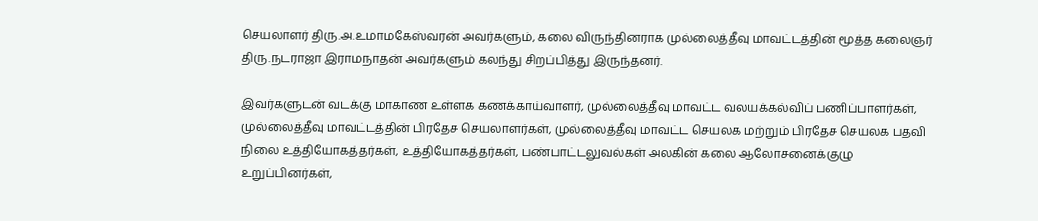செயலாளர் திரு.அ.உமாமகேஸ்வரன் அவர்களும், கலை விருந்தினராக முல்லைத்தீவு மாவட்டத்தின் மூத்த கலைஞர் திரு.நடராஜா இராமநாதன் அவர்களும் கலந்து சிறப்பித்து இருந்தனர்.

இவர்களுடன் வடக்கு மாகாண உள்ளக கணக்காய்வாளர், முல்லைத்தீவு மாவட்ட வலயக்கல்விப் பணிப்பாளர்கள், முல்லைத்தீவு மாவட்டத்தின் பிரதேச செயலாளர்கள், முல்லைத்தீவு மாவட்ட செயலக மற்றும் பிரதேச செயலக பதவி நிலை உத்தியோகத்தர்கள், உத்தியோகத்தர்கள், பண்பாட்டலுவல்கள் அலகின் கலை ஆலோசனைக்குழு உறுப்பினர்கள்,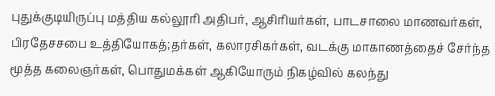புதுக்குடியிருப்பு மத்திய கல்லூரி அதிபர், ஆசிரியர்கள், பாடசாலை மாணவர்கள், பிரதேசசபை உத்தியோகத்;தர்கள், கலாரசிகர்கள், வடக்கு மாகாணத்தைச் சேர்ந்த மூத்த கலைஞர்கள், பொதுமக்கள் ஆகியோரும் நிகழ்வில் கலந்து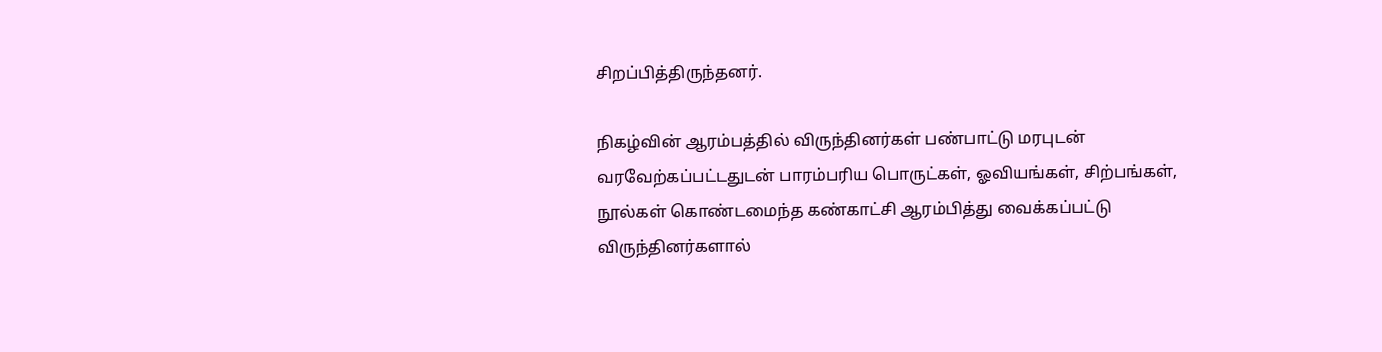சிறப்பித்திருந்தனர்.

நிகழ்வின் ஆரம்பத்தில் விருந்தினர்கள் பண்பாட்டு மரபுடன் வரவேற்கப்பட்டதுடன் பாரம்பரிய பொருட்கள், ஓவியங்கள், சிற்பங்கள், நூல்கள் கொண்டமைந்த கண்காட்சி ஆரம்பித்து வைக்கப்பட்டு விருந்தினர்களால்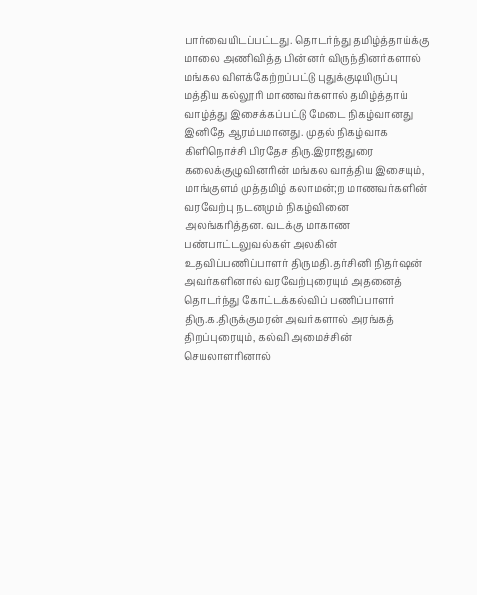பார்வையிடப்பட்டது. தொடர்ந்து தமிழ்த்தாய்க்கு மாலை அணிவித்த பின்னர் விருந்தினர்களால் மங்கல விளக்கேற்றப்பட்டு புதுக்குடியிருப்பு மத்திய கல்லூரி மாணவர்களால் தமிழ்த்தாய் வாழ்த்து இசைக்கப்பட்டு மேடை நிகழ்வானது இனிதே ஆரம்பமானது. முதல் நிகழ்வாக கிளிநொச்சி பிரதேச திரு.இராஜதுரை கலைக்குழுவினரின் மங்கல வாத்திய இசையும், மாங்குளம் முத்தமிழ் கலாமன்;ற மாணவர்களின் வரவேற்பு நடனமும் நிகழ்வினை அலங்கரித்தன. வடக்கு மாகாண பண்பாட்டலுவல்கள் அலகின் உதவிப்பணிப்பாளர் திருமதி.தர்சினி நிதர்ஷன் அவர்களினால் வரவேற்புரையும் அதனைத் தொடர்ந்து கோட்டக்கல்விப் பணிப்பாளர் திரு.க.திருக்குமரன் அவர்களால் அரங்கத் திறப்புரையும், கல்வி அமைச்சின் செயலாளரினால்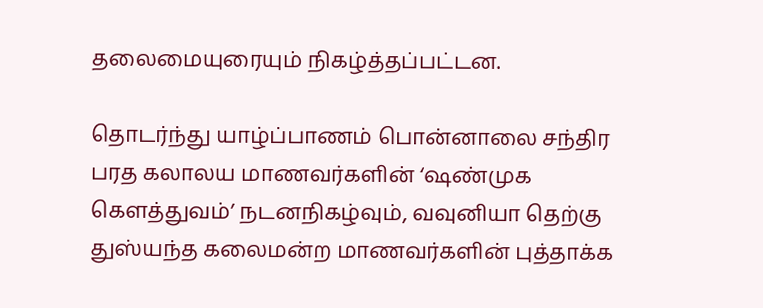தலைமையுரையும் நிகழ்த்தப்பட்டன.

தொடர்ந்து யாழ்ப்பாணம் பொன்னாலை சந்திர பரத கலாலய மாணவர்களின் ‘ஷண்முக கௌத்துவம்’ நடனநிகழ்வும், வவுனியா தெற்கு துஸ்யந்த கலைமன்ற மாணவர்களின் புத்தாக்க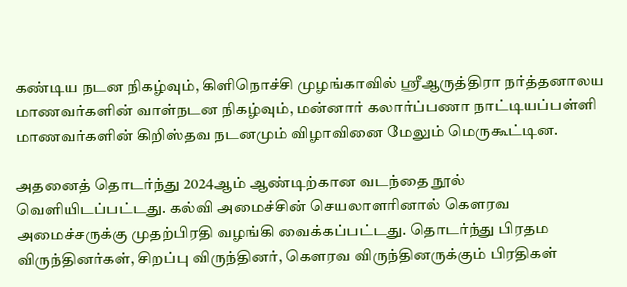கண்டிய நடன நிகழ்வும், கிளிநொச்சி முழங்காவில் ஸ்ரீஆருத்திரா நர்த்தனாலய மாணவர்களின் வாள்நடன நிகழ்வும், மன்னார் கலார்ப்பணா நாட்டியப்பள்ளி மாணவர்களின் கிறிஸ்தவ நடனமும் விழாவினை மேலும் மெருகூட்டின.

அதனைத் தொடர்ந்து 2024ஆம் ஆண்டிற்கான வடந்தை நூல் வெளியிடப்பட்டது. கல்வி அமைச்சின் செயலாளரினால் கௌரவ அமைச்சருக்கு முதற்பிரதி வழங்கி வைக்கப்பட்டது. தொடர்ந்து பிரதம விருந்தினர்கள், சிறப்பு விருந்தினர், கௌரவ விருந்தினருக்கும் பிரதிகள்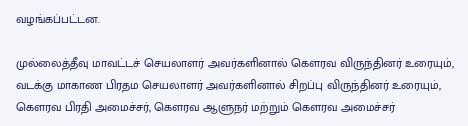வழங்கப்பட்டன.

முல்லைத்தீவு மாவட்டச் செயலாளர் அவர்களினால் கௌரவ விருந்தினர் உரையும், வடக்கு மாகாண பிரதம செயலாளர் அவர்களினால் சிறப்பு விருந்தினர் உரையும், கௌரவ பிரதி அமைச்சர், கௌரவ ஆளுநர் மற்றும் கௌரவ அமைச்சர்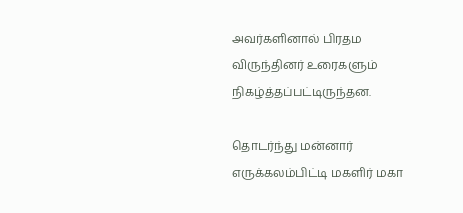அவர்களினால் பிரதம விருந்தினர் உரைகளும் நிகழ்த்தப்பட்டிருந்தன.

தொடர்ந்து மன்னார் எருக்கலம்பிட்டி மகளிர் மகா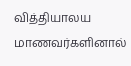வித்தியாலய மாணவர்களினால்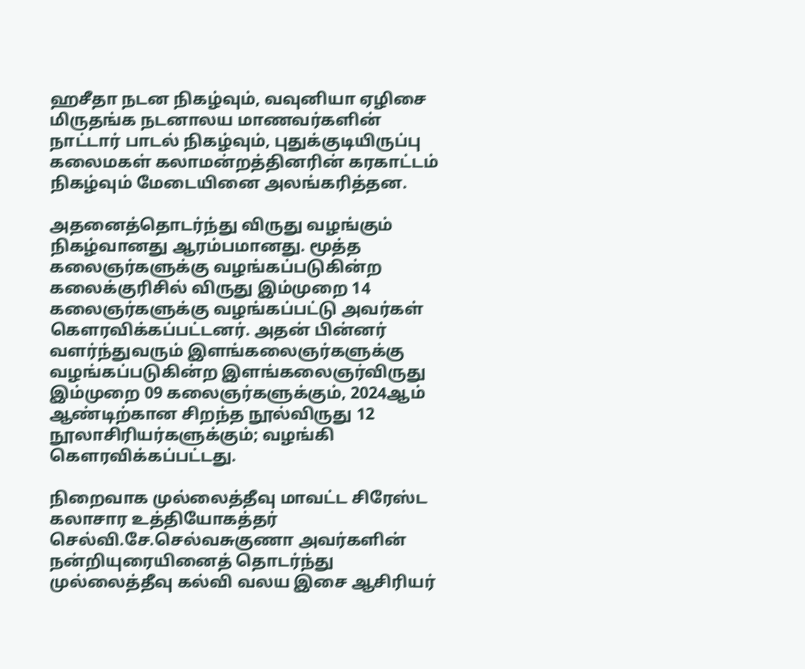ஹசீதா நடன நிகழ்வும், வவுனியா ஏழிசை மிருதங்க நடனாலய மாணவர்களின் நாட்டார் பாடல் நிகழ்வும், புதுக்குடியிருப்பு கலைமகள் கலாமன்றத்தினரின் கரகாட்டம் நிகழ்வும் மேடையினை அலங்கரித்தன.

அதனைத்தொடர்ந்து விருது வழங்கும் நிகழ்வானது ஆரம்பமானது. மூத்த கலைஞர்களுக்கு வழங்கப்படுகின்ற கலைக்குரிசில் விருது இம்முறை 14 கலைஞர்களுக்கு வழங்கப்பட்டு அவர்கள் கௌரவிக்கப்பட்டனர். அதன் பின்னர் வளர்ந்துவரும் இளங்கலைஞர்களுக்கு வழங்கப்படுகின்ற இளங்கலைஞர்விருது இம்முறை 09 கலைஞர்களுக்கும், 2024ஆம் ஆண்டிற்கான சிறந்த நூல்விருது 12 நூலாசிரியர்களுக்கும்; வழங்கி கௌரவிக்கப்பட்டது.

நிறைவாக முல்லைத்தீவு மாவட்ட சிரேஸ்ட கலாசார உத்தியோகத்தர் செல்வி.சே.செல்வசுகுணா அவர்களின் நன்றியுரையினைத் தொடர்ந்து முல்லைத்தீவு கல்வி வலய இசை ஆசிரியர்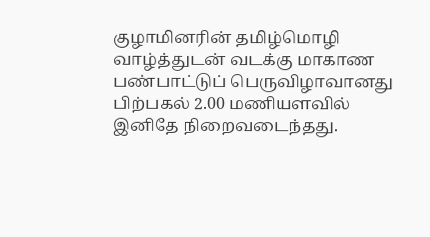குழாமினரின் தமிழ்மொழி வாழ்த்துடன் வடக்கு மாகாண பண்பாட்டுப் பெருவிழாவானது பிற்பகல் 2.00 மணியளவில் இனிதே நிறைவடைந்தது.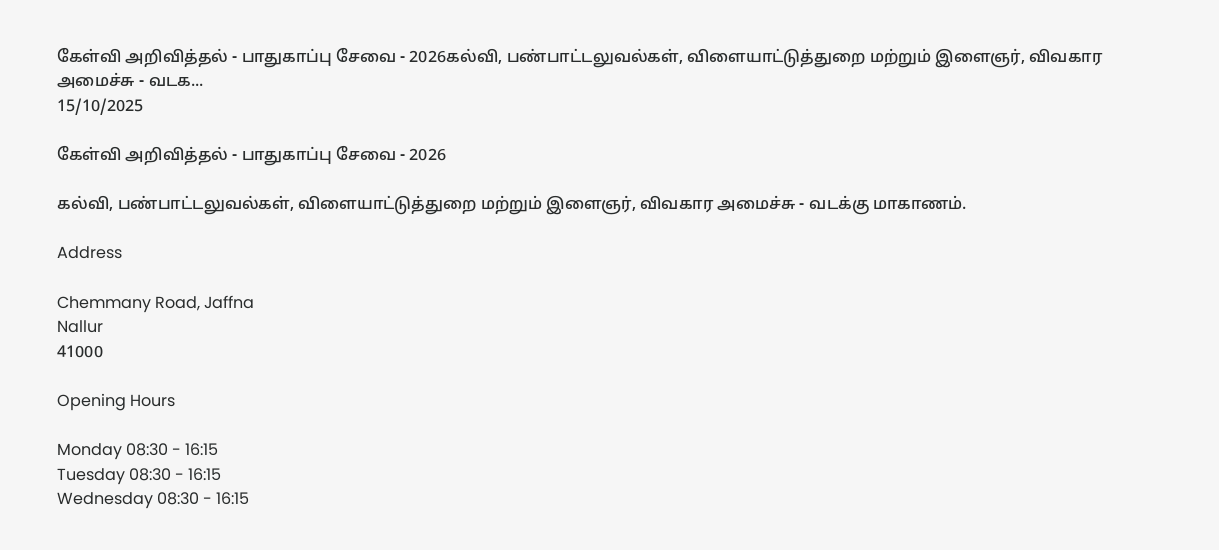கேள்வி அறிவித்தல் - பாதுகாப்பு சேவை - 2026கல்வி, பண்பாட்டலுவல்கள், விளையாட்டுத்துறை மற்றும் இளைஞர், விவகார அமைச்சு - வடக...
15/10/2025

கேள்வி அறிவித்தல் - பாதுகாப்பு சேவை - 2026

கல்வி, பண்பாட்டலுவல்கள், விளையாட்டுத்துறை மற்றும் இளைஞர், விவகார அமைச்சு - வடக்கு மாகாணம்.

Address

Chemmany Road, Jaffna
Nallur
41000

Opening Hours

Monday 08:30 - 16:15
Tuesday 08:30 - 16:15
Wednesday 08:30 - 16:15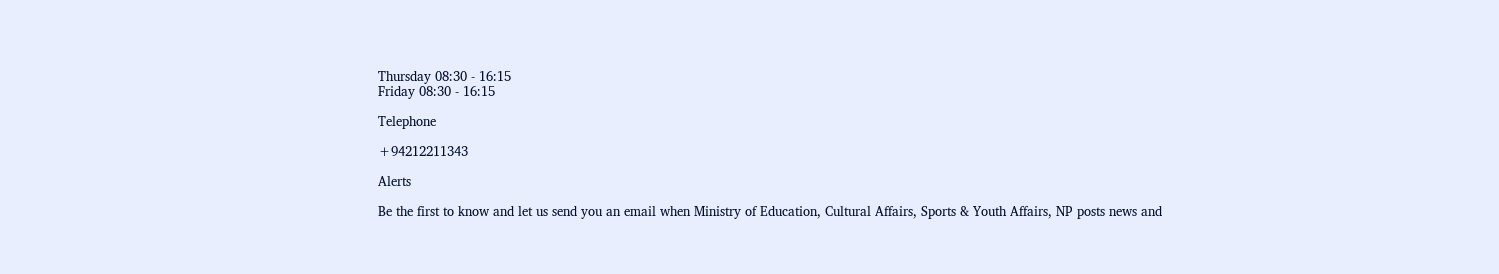Thursday 08:30 - 16:15
Friday 08:30 - 16:15

Telephone

+94212211343

Alerts

Be the first to know and let us send you an email when Ministry of Education, Cultural Affairs, Sports & Youth Affairs, NP posts news and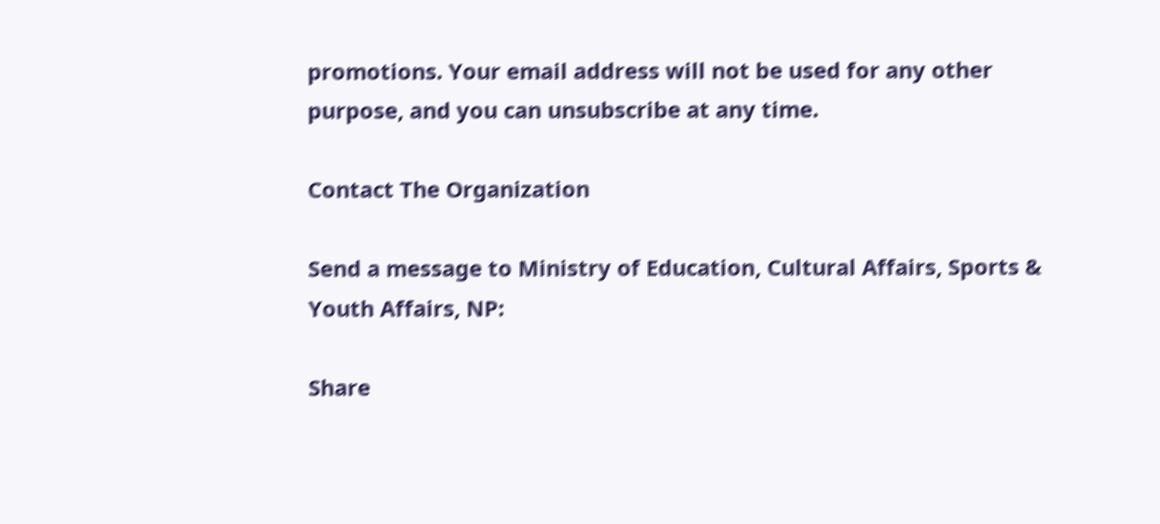promotions. Your email address will not be used for any other purpose, and you can unsubscribe at any time.

Contact The Organization

Send a message to Ministry of Education, Cultural Affairs, Sports & Youth Affairs, NP:

Share